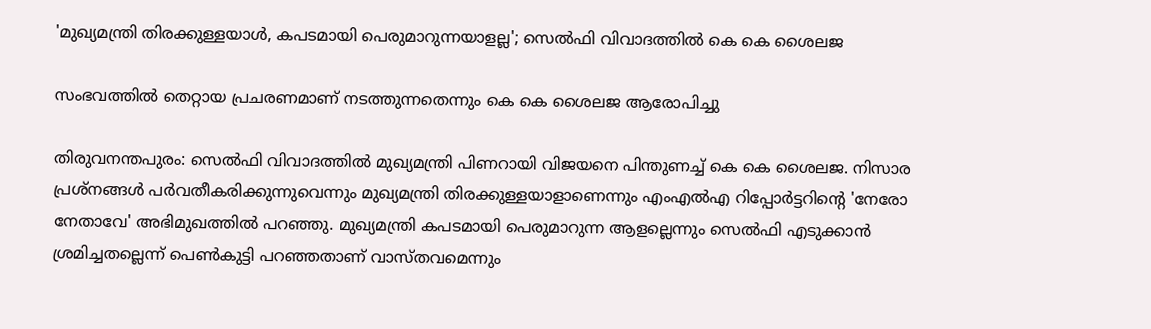'മുഖ്യമന്ത്രി തിരക്കുള്ളയാൾ, കപടമായി പെരുമാറുന്നയാളല്ല'; സെൽഫി വിവാദത്തിൽ കെ കെ ശൈലജ

സംഭവത്തില്‍ തെറ്റായ പ്രചരണമാണ് നടത്തുന്നതെന്നും കെ കെ ശൈലജ ആരോപിച്ചു

തിരുവനന്തപുരം: സെൽഫി വിവാദത്തിൽ മുഖ്യമന്ത്രി പിണറായി വിജയനെ പിന്തുണച്ച് കെ കെ ശൈലജ. നിസാര പ്രശ്‌നങ്ങൾ പർവതീകരിക്കുന്നുവെന്നും മുഖ്യമന്ത്രി തിരക്കുള്ളയാളാണെന്നും എംഎൽഎ റിപ്പോർട്ടറിന്റെ 'നേരോ നേതാവേ' അഭിമുഖത്തിൽ പറഞ്ഞു. മുഖ്യമന്ത്രി കപടമായി പെരുമാറുന്ന ആളല്ലെന്നും സെൽഫി എടുക്കാൻ ശ്രമിച്ചതല്ലെന്ന് പെൺകുട്ടി പറഞ്ഞതാണ് വാസ്തവമെന്നും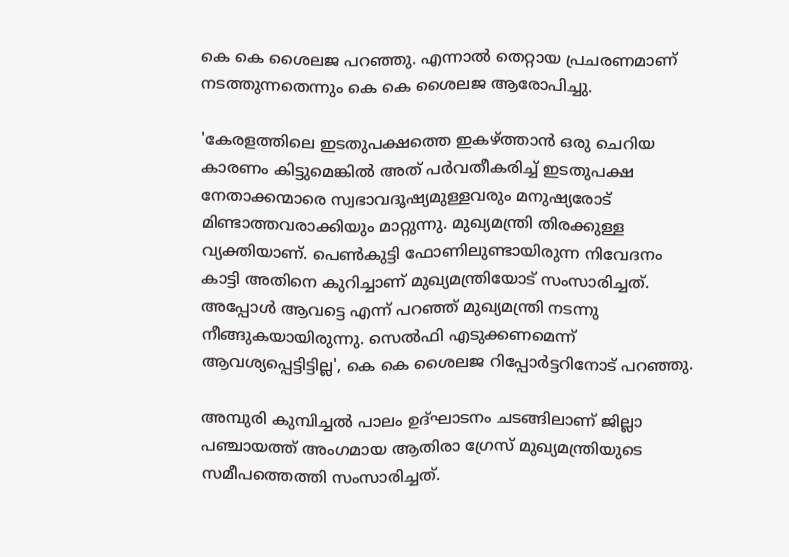കെ കെ ശൈലജ പറഞ്ഞു. എന്നാൽ തെറ്റായ പ്രചരണമാണ് നടത്തുന്നതെന്നും കെ കെ ശൈലജ ആരോപിച്ചു.

'കേരളത്തിലെ ഇടതുപക്ഷത്തെ ഇകഴ്ത്താന്‍ ഒരു ചെറിയ കാരണം കിട്ടുമെങ്കില്‍ അത് പര്‍വതീകരിച്ച് ഇടതുപക്ഷ നേതാക്കന്മാരെ സ്വഭാവദൂഷ്യമുള്ളവരും മനുഷ്യരോട് മിണ്ടാത്തവരാക്കിയും മാറ്റുന്നു. മുഖ്യമന്ത്രി തിരക്കുള്ള വ്യക്തിയാണ്. പെണ്‍കുട്ടി ഫോണിലുണ്ടായിരുന്ന നിവേദനം കാട്ടി അതിനെ കുറിച്ചാണ് മുഖ്യമന്ത്രിയോട് സംസാരിച്ചത്. അപ്പോള്‍ ആവട്ടെ എന്ന് പറഞ്ഞ് മുഖ്യമന്ത്രി നടന്നു നീങ്ങുകയായിരുന്നു. സെല്‍ഫി എടുക്കണമെന്ന് ആവശ്യപ്പെട്ടിട്ടില്ല', കെ കെ ശൈലജ റിപ്പോർട്ടറിനോട് പറഞ്ഞു.

അമ്പുരി കുമ്പിച്ചൽ പാലം ഉദ്ഘാടനം ചടങ്ങിലാണ് ജില്ലാ പഞ്ചായത്ത് അംഗമായ ആതിരാ ഗ്രേസ് മുഖ്യമന്ത്രിയുടെ സമീപത്തെത്തി സംസാരിച്ചത്.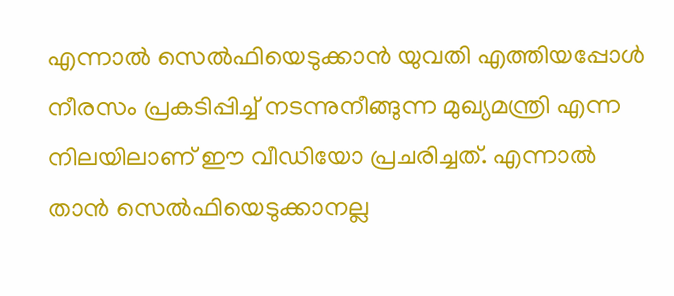എന്നാൽ സെൽഫിയെടുക്കാൻ യുവതി എത്തിയപ്പോൾ നീരസം പ്രകടിപ്പിച്ച് നടന്നുനീങ്ങുന്ന മുഖ്യമന്ത്രി എന്ന നിലയിലാണ് ഈ വീഡിയോ പ്രചരിച്ചത്. എന്നാൽ താൻ സെൽഫിയെടുക്കാനല്ല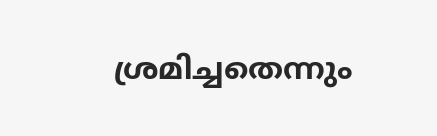ശ്രമിച്ചതെന്നും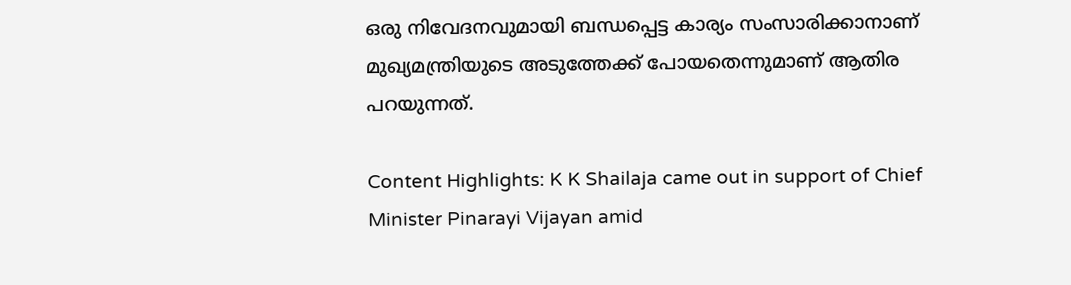ഒരു നിവേദനവുമായി ബന്ധപ്പെട്ട കാര്യം സംസാരിക്കാനാണ് മുഖ്യമന്ത്രിയുടെ അടുത്തേക്ക് പോയതെന്നുമാണ് ആതിര പറയുന്നത്.

Content Highlights: K K Shailaja came out in support of Chief Minister Pinarayi Vijayan amid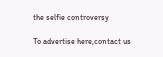the selfie controversy

To advertise here,contact us